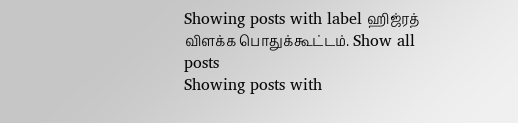Showing posts with label ஹிஜ்ரத் விளக்க பொதுக்கூட்டம். Show all posts
Showing posts with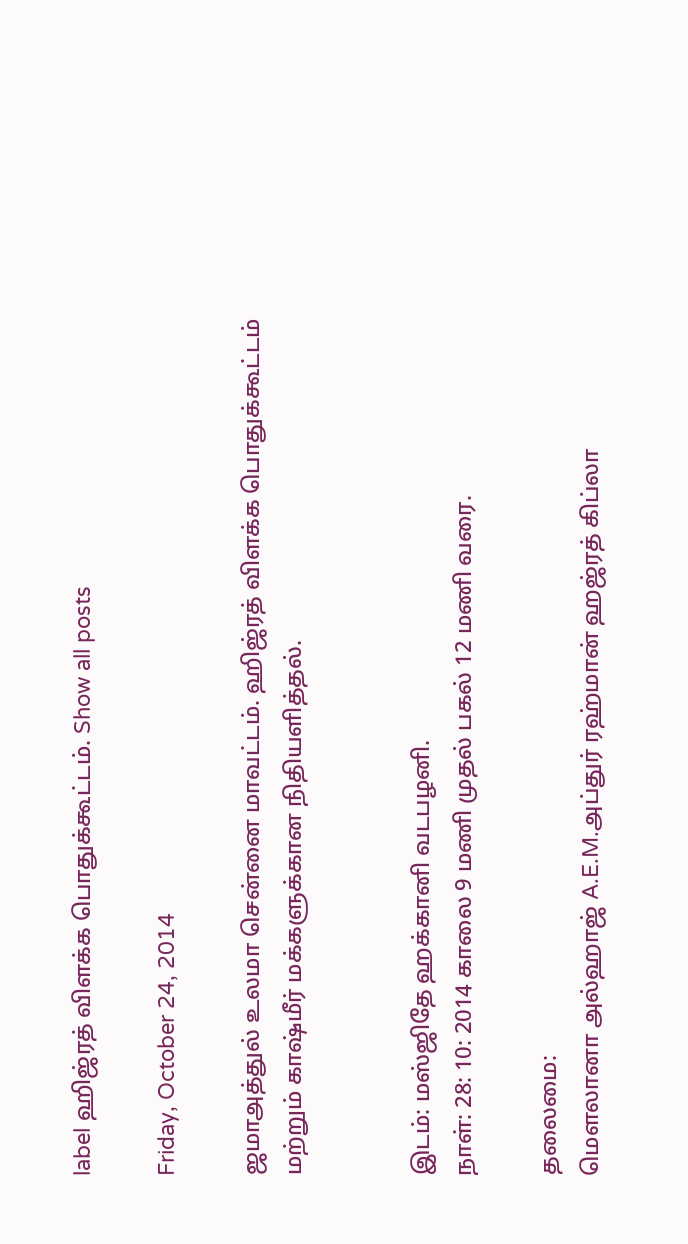label ஹிஜ்ரத் விளக்க பொதுக்கூட்டம். Show all posts

Friday, October 24, 2014

ஜமாஅத்துல் உலமா சென்னை மாவட்டம். ஹிஜ்ரத் விளக்க பொதுக்கூட்டம் மற்றும் காஷ்மீர் மக்களுக்கான நிதியளித்தல்.


இடம்: மஸ்ஜிதே ஹக்கானி வடபழனி.
நாள்: 28: 10: 2014 காலை 9 மணி முதல் பகல் 12 மணி வரை.

தலைமை:
மௌலானா அல்ஹாஜ் A.E.M.அப்துர் ரஹ்மான் ஹஜ்ரத் கிப்லா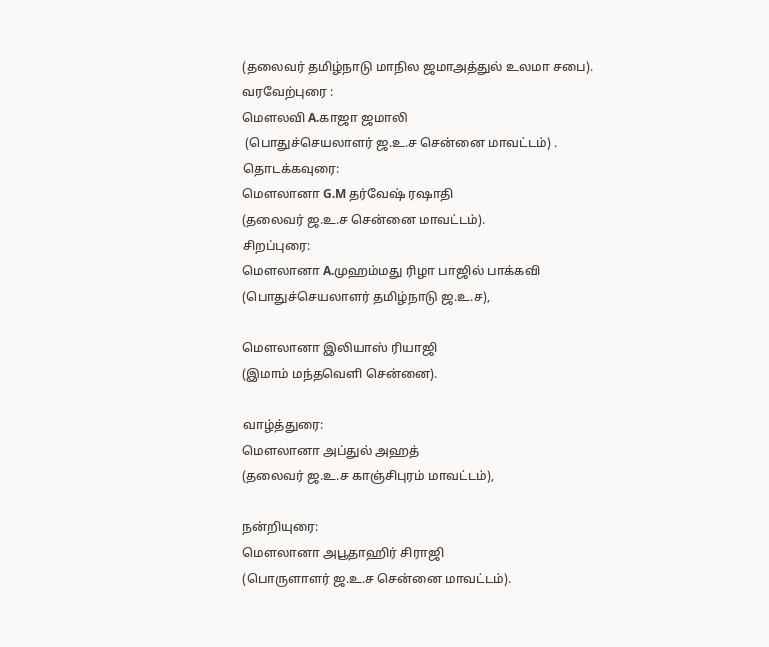(தலைவர் தமிழ்நாடு மாநில ஜமாஅத்துல் உலமா சபை).
வரவேற்புரை :
மௌலவி A.காஜா ஜமாலி
 (பொதுச்செயலாளர் ஜ.உ.ச சென்னை மாவட்டம்) .
தொடக்கவுரை:
மௌலானா G.M தர்வேஷ் ரஷாதி
(தலைவர் ஜ.உ.ச சென்னை மாவட்டம்).
சிறப்புரை:
மௌலானா A.முஹம்மது ரிழா பாஜில் பாக்கவி
(பொதுச்செயலாளர் தமிழ்நாடு ஜ.உ.ச),

மௌலானா இலியாஸ் ரியாஜி
(இமாம் மந்தவெளி சென்னை).

வாழ்த்துரை:
மௌலானா அப்துல் அஹத்
(தலைவர் ஜ.உ.ச காஞ்சிபுரம் மாவட்டம்),

நன்றியுரை:
மௌலானா அபூதாஹிர் சிராஜி
(பொருளாளர் ஜ.உ.ச சென்னை மாவட்டம்).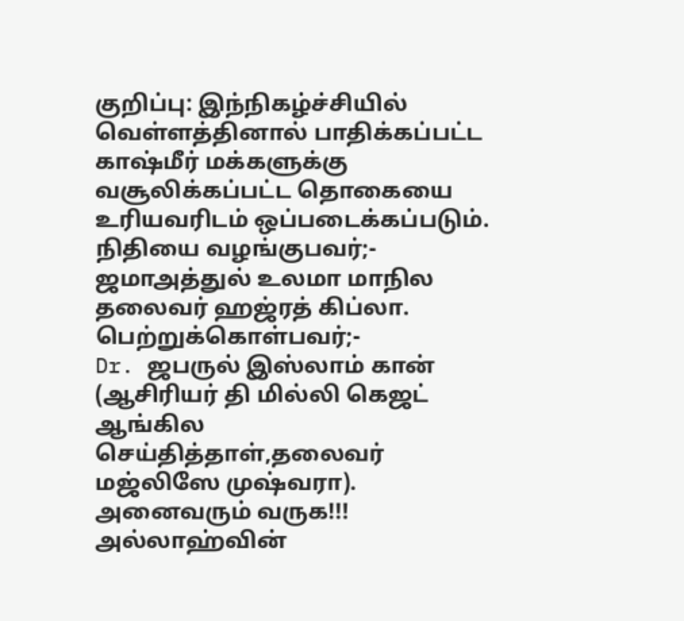குறிப்பு: இந்நிகழ்ச்சியில் வெள்ளத்தினால் பாதிக்கப்பட்ட காஷ்மீர் மக்களுக்கு வசூலிக்கப்பட்ட தொகையை உரியவரிடம் ஒப்படைக்கப்படும்.
நிதியை வழங்குபவர்;-
ஜமாஅத்துல் உலமா மாநில தலைவர் ஹஜ்ரத் கிப்லா.
பெற்றுக்கொள்பவர்;-
Dr. ஜபருல் இஸ்லாம் கான் (ஆசிரியர் தி மில்லி கெஜட் ஆங்கில செய்தித்தாள்,தலைவர் மஜ்லிஸே முஷ்வரா).
அனைவரும் வருக!!!
அல்லாஹ்வின்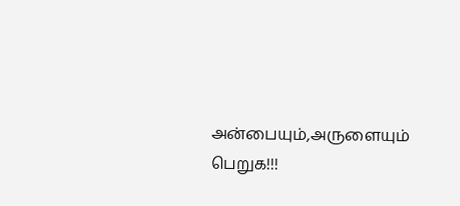அன்பையும்,அருளையும் பெறுக!!!